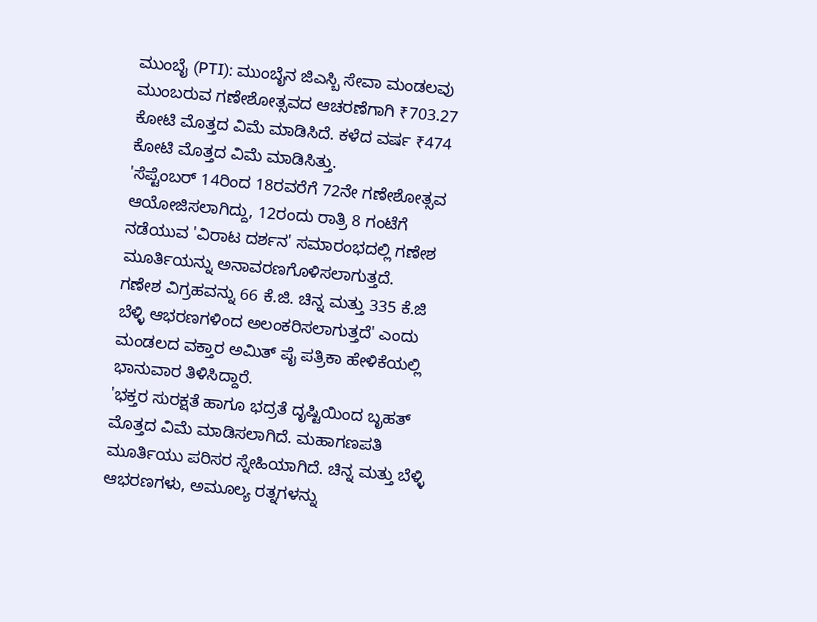ಮುಂಬೈ (PTI): ಮುಂಬೈನ ಜಿಎಸ್ಬಿ ಸೇವಾ ಮಂಡಲವು ಮುಂಬರುವ ಗಣೇಶೋತ್ಸವದ ಆಚರಣೆಗಾಗಿ ₹703.27 ಕೋಟಿ ಮೊತ್ತದ ವಿಮೆ ಮಾಡಿಸಿದೆ. ಕಳೆದ ವರ್ಷ ₹474 ಕೋಟಿ ಮೊತ್ತದ ವಿಮೆ ಮಾಡಿಸಿತ್ತು.
'ಸೆಪ್ಟೆಂಬರ್ 14ರಿಂದ 18ರವರೆಗೆ 72ನೇ ಗಣೇಶೋತ್ಸವ ಆಯೋಜಿಸಲಾಗಿದ್ದು, 12ರಂದು ರಾತ್ರಿ 8 ಗಂಟೆಗೆ ನಡೆಯುವ 'ವಿರಾಟ ದರ್ಶನ' ಸಮಾರಂಭದಲ್ಲಿ ಗಣೇಶ ಮೂರ್ತಿಯನ್ನು ಅನಾವರಣಗೊಳಿಸಲಾಗುತ್ತದೆ.
ಗಣೇಶ ವಿಗ್ರಹವನ್ನು 66 ಕೆ.ಜಿ. ಚಿನ್ನ ಮತ್ತು 335 ಕೆ.ಜಿ ಬೆಳ್ಳಿ ಆಭರಣಗಳಿಂದ ಅಲಂಕರಿಸಲಾಗುತ್ತದೆ' ಎಂದು ಮಂಡಲದ ವಕ್ತಾರ ಅಮಿತ್ ಪೈ ಪತ್ರಿಕಾ ಹೇಳಿಕೆಯಲ್ಲಿ ಭಾನುವಾರ ತಿಳಿಸಿದ್ದಾರೆ.
'ಭಕ್ತರ ಸುರಕ್ಷತೆ ಹಾಗೂ ಭದ್ರತೆ ದೃಷ್ಟಿಯಿಂದ ಬೃಹತ್ ಮೊತ್ತದ ವಿಮೆ ಮಾಡಿಸಲಾಗಿದೆ. ಮಹಾಗಣಪತಿ ಮೂರ್ತಿಯು ಪರಿಸರ ಸ್ನೇಹಿಯಾಗಿದೆ. ಚಿನ್ನ ಮತ್ತು ಬೆಳ್ಳಿ ಆಭರಣಗಳು, ಅಮೂಲ್ಯ ರತ್ನಗಳನ್ನು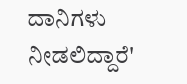ದಾನಿಗಳು ನೀಡಲಿದ್ದಾರೆ'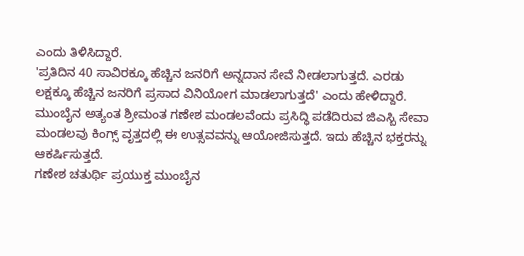ಎಂದು ತಿಳಿಸಿದ್ದಾರೆ.
'ಪ್ರತಿದಿನ 40 ಸಾವಿರಕ್ಕೂ ಹೆಚ್ಚಿನ ಜನರಿಗೆ ಅನ್ನದಾನ ಸೇವೆ ನೀಡಲಾಗುತ್ತದೆ. ಎರಡು ಲಕ್ಷಕ್ಕೂ ಹೆಚ್ಚಿನ ಜನರಿಗೆ ಪ್ರಸಾದ ವಿನಿಯೋಗ ಮಾಡಲಾಗುತ್ತದೆ' ಎಂದು ಹೇಳಿದ್ದಾರೆ.
ಮುಂಬೈನ ಅತ್ಯಂತ ಶ್ರೀಮಂತ ಗಣೇಶ ಮಂಡಲವೆಂದು ಪ್ರಸಿದ್ಧಿ ಪಡೆದಿರುವ ಜಿಎಸ್ಬಿ ಸೇವಾ ಮಂಡಲವು ಕಿಂಗ್ಸ್ ವೃತ್ತದಲ್ಲಿ ಈ ಉತ್ಸವವನ್ನು ಆಯೋಜಿಸುತ್ತದೆ. ಇದು ಹೆಚ್ಚಿನ ಭಕ್ತರನ್ನು ಆಕರ್ಷಿಸುತ್ತದೆ.
ಗಣೇಶ ಚತುರ್ಥಿ ಪ್ರಯುಕ್ತ ಮುಂಬೈನ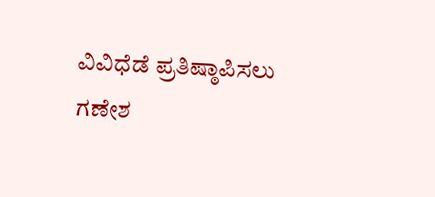ವಿವಿಧೆಡೆ ಪ್ರತಿಷ್ಠಾಪಿಸಲು ಗಣೇಶ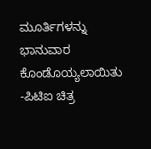ಮೂರ್ತಿಗಳನ್ನು ಭಾನುವಾರ ಕೊಂಡೊಯ್ಯಲಾಯಿತು -ಪಿಟಿಐ ಚಿತ್ರ